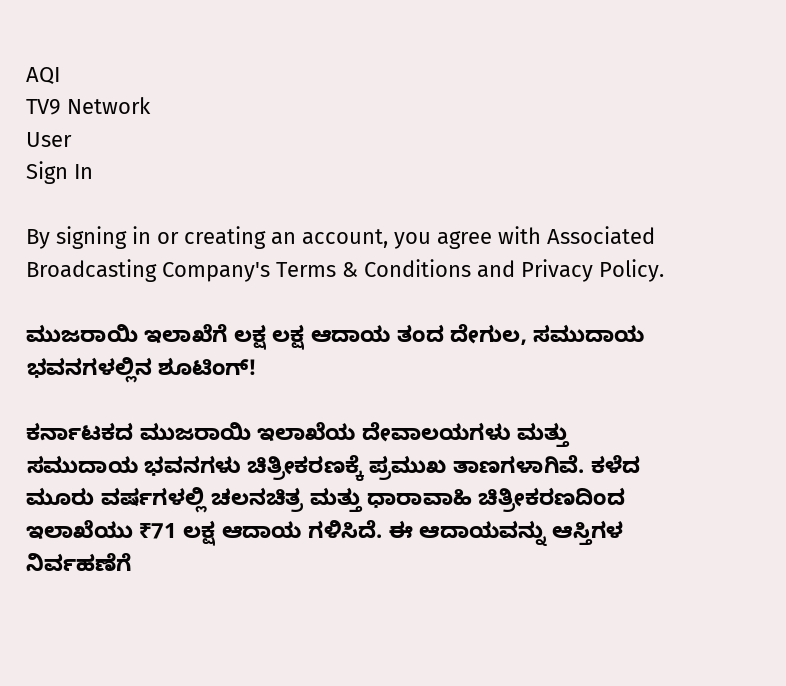AQI
TV9 Network
User
Sign In

By signing in or creating an account, you agree with Associated Broadcasting Company's Terms & Conditions and Privacy Policy.

ಮುಜರಾಯಿ ಇಲಾಖೆಗೆ ಲಕ್ಷ ಲಕ್ಷ ಆದಾಯ ತಂದ ದೇಗುಲ, ಸಮುದಾಯ ಭವನಗಳಲ್ಲಿನ ಶೂಟಿಂಗ್!

ಕರ್ನಾಟಕದ ಮುಜರಾಯಿ ಇಲಾಖೆಯ ದೇವಾಲಯಗಳು ಮತ್ತು ಸಮುದಾಯ ಭವನಗಳು ಚಿತ್ರೀಕರಣಕ್ಕೆ ಪ್ರಮುಖ ತಾಣಗಳಾಗಿವೆ. ಕಳೆದ ಮೂರು ವರ್ಷಗಳಲ್ಲಿ ಚಲನಚಿತ್ರ ಮತ್ತು ಧಾರಾವಾಹಿ ಚಿತ್ರೀಕರಣದಿಂದ ಇಲಾಖೆಯು ₹71 ಲಕ್ಷ ಆದಾಯ ಗಳಿಸಿದೆ. ಈ ಆದಾಯವನ್ನು ಆಸ್ತಿಗಳ ನಿರ್ವಹಣೆಗೆ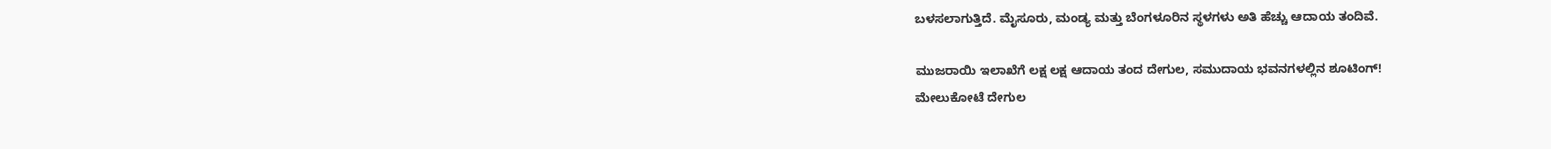ಬಳಸಲಾಗುತ್ತಿದೆ. ಮೈಸೂರು, ಮಂಡ್ಯ ಮತ್ತು ಬೆಂಗಳೂರಿನ ಸ್ಥಳಗಳು ಅತಿ ಹೆಚ್ಚು ಆದಾಯ ತಂದಿವೆ.

ಮುಜರಾಯಿ ಇಲಾಖೆಗೆ ಲಕ್ಷ ಲಕ್ಷ ಆದಾಯ ತಂದ ದೇಗುಲ, ಸಮುದಾಯ ಭವನಗಳಲ್ಲಿನ ಶೂಟಿಂಗ್!
ಮೇಲುಕೋಟೆ ದೇಗುಲ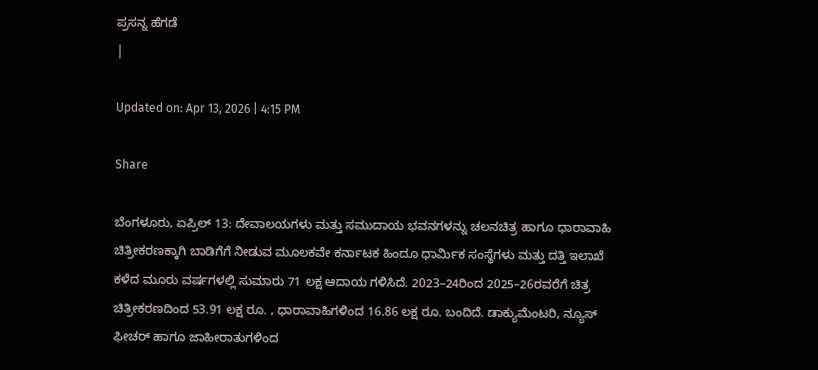ಪ್ರಸನ್ನ ಹೆಗಡೆ
|

Updated on: Apr 13, 2026 | 4:15 PM

Share

ಬೆಂಗಳೂರು, ಏಪ್ರಿಲ್ 13: ದೇವಾಲಯಗಳು ಮತ್ತು ಸಮುದಾಯ ಭವನಗಳನ್ನು ಚಲನಚಿತ್ರ ಹಾಗೂ ಧಾರಾವಾಹಿ ಚಿತ್ರೀಕರಣಕ್ಕಾಗಿ ಬಾಡಿಗೆಗೆ ನೀಡುವ ಮೂಲಕವೇ ಕರ್ನಾಟಕ ಹಿಂದೂ ಧಾರ್ಮಿಕ ಸಂಸ್ಥೆಗಳು ಮತ್ತು ದತ್ತಿ ಇಲಾಖೆ ಕಳೆದ ಮೂರು ವರ್ಷಗಳಲ್ಲಿ ಸುಮಾರು 71 ಲಕ್ಷ ಆದಾಯ ಗಳಿಸಿದೆ. 2023–24ರಿಂದ 2025–26ರವರೆಗೆ ಚಿತ್ರ ಚಿತ್ರೀಕರಣದಿಂದ 53.91 ಲಕ್ಷ ರೂ. , ಧಾರಾವಾಹಿಗಳಿಂದ 16.86 ಲಕ್ಷ ರೂ. ಬಂದಿದೆ. ಡಾಕ್ಯುಮೆಂಟರಿ, ನ್ಯೂಸ್ ಫೀಚರ್ ಹಾಗೂ ಜಾಹೀರಾತುಗಳಿಂದ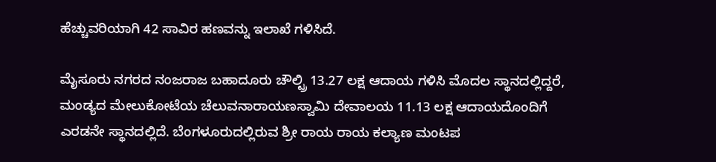ಹೆಚ್ಚುವರಿಯಾಗಿ 42 ಸಾವಿರ ಹಣವನ್ನು ಇಲಾಖೆ ಗಳಿಸಿದೆ.

ಮೈಸೂರು ನಗರದ ನಂಜರಾಜ ಬಹಾದೂರು ಚೌಲ್ಟ್ರಿ 13.27 ಲಕ್ಷ ಆದಾಯ ಗಳಿಸಿ ಮೊದಲ ಸ್ಥಾನದಲ್ಲಿದ್ದರೆ, ಮಂಡ್ಯದ ಮೇಲುಕೋಟೆಯ ಚೆಲುವನಾರಾಯಣಸ್ವಾಮಿ ದೇವಾಲಯ 11.13 ಲಕ್ಷ ಆದಾಯದೊಂದಿಗೆ ಎರಡನೇ ಸ್ಥಾನದಲ್ಲಿದೆ. ಬೆಂಗಳೂರುದಲ್ಲಿರುವ ಶ್ರೀ ರಾಯ ರಾಯ ಕಲ್ಯಾಣ ಮಂಟಪ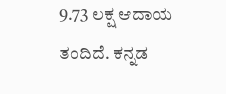9.73 ಲಕ್ಷ ಆದಾಯ ತಂದಿದೆ. ಕನ್ನಡ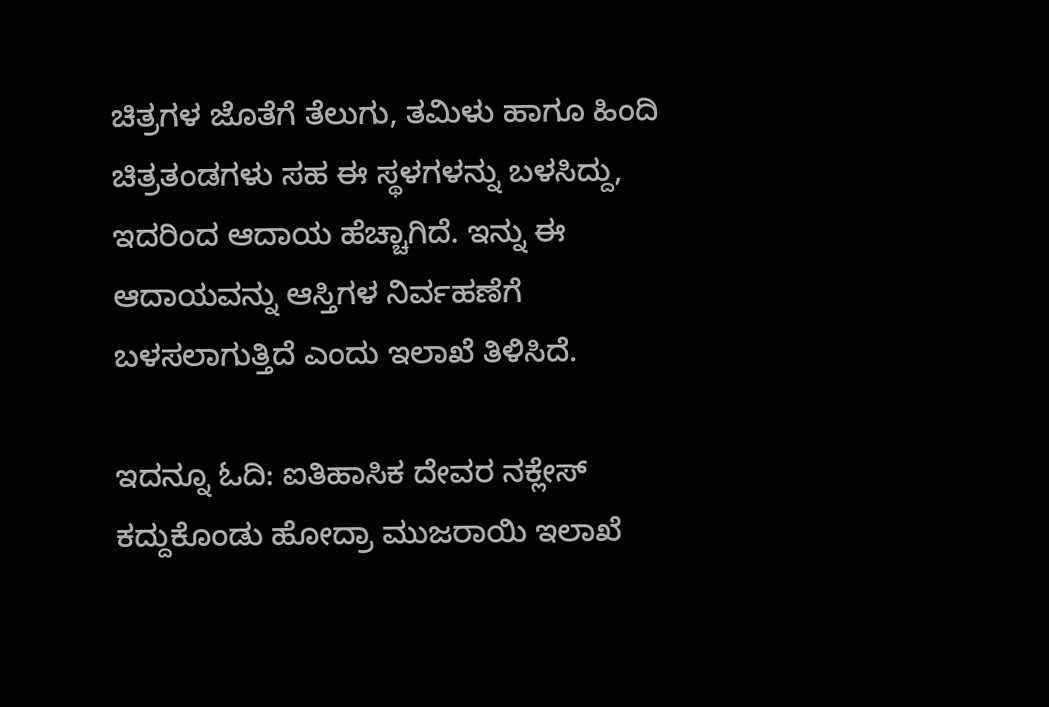ಚಿತ್ರಗಳ ಜೊತೆಗೆ ತೆಲುಗು, ತಮಿಳು ಹಾಗೂ ಹಿಂದಿ ಚಿತ್ರತಂಡಗಳು ಸಹ ಈ ಸ್ಥಳಗಳನ್ನು ಬಳಸಿದ್ದು, ಇದರಿಂದ ಆದಾಯ ಹೆಚ್ಚಾಗಿದೆ. ಇನ್ನು ಈ ಆದಾಯವನ್ನು ಆಸ್ತಿಗಳ ನಿರ್ವಹಣೆಗೆ ಬಳಸಲಾಗುತ್ತಿದೆ ಎಂದು ಇಲಾಖೆ ತಿಳಿಸಿದೆ.

ಇದನ್ನೂ ಓದಿ: ಐತಿಹಾಸಿಕ ದೇವರ ನಕ್ಲೇಸ್ ಕದ್ದುಕೊಂಡು ಹೋದ್ರಾ ಮುಜರಾಯಿ ಇಲಾಖೆ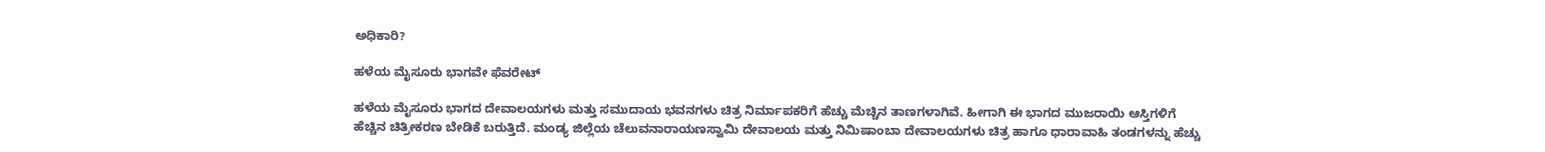ಅಧಿಕಾರಿ?

ಹಳೆಯ ಮೈಸೂರು ಭಾಗವೇ ಫೆವರೇಟ್

ಹಳೆಯ ಮೈಸೂರು ಭಾಗದ ದೇವಾಲಯಗಳು ಮತ್ತು ಸಮುದಾಯ ಭವನಗಳು ಚಿತ್ರ ನಿರ್ಮಾಪಕರಿಗೆ ಹೆಚ್ಚು ಮೆಚ್ಚಿನ ತಾಣಗಳಾಗಿವೆ. ಹೀಗಾಗಿ ಈ ಭಾಗದ ಮುಜರಾಯಿ ಆಸ್ತಿಗಳಿಗೆ ಹೆಚ್ಚಿನ ಚಿತ್ರೀಕರಣ ಬೇಡಿಕೆ ಬರುತ್ತಿದೆ. ಮಂಡ್ಯ ಜಿಲ್ಲೆಯ ಚೆಲುವನಾರಾಯಣಸ್ವಾಮಿ ದೇವಾಲಯ ಮತ್ತು ನಿಮಿಷಾಂಬಾ ದೇವಾಲಯಗಳು ಚಿತ್ರ ಹಾಗೂ ಧಾರಾವಾಹಿ ತಂಡಗಳನ್ನು ಹೆಚ್ಚು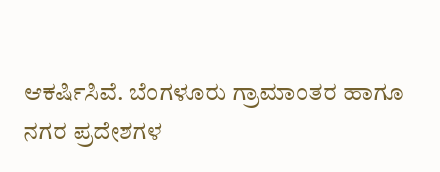ಆಕರ್ಷಿಸಿವೆ. ಬೆಂಗಳೂರು ಗ್ರಾಮಾಂತರ ಹಾಗೂ ನಗರ ಪ್ರದೇಶಗಳ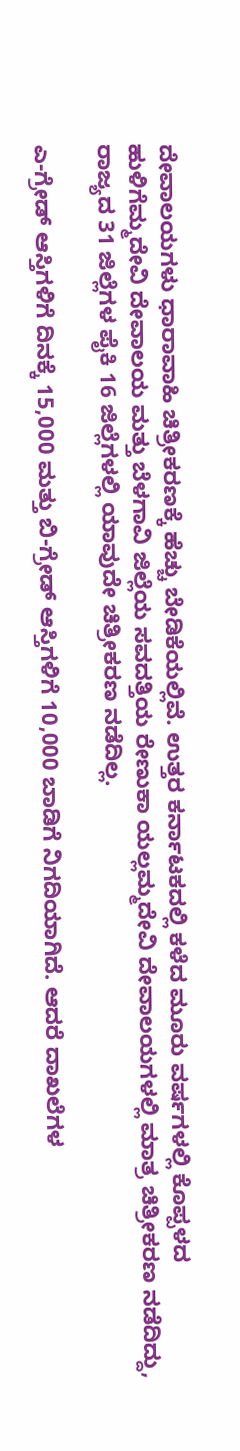ದೇವಾಲಯಗಳು ಧಾರಾವಾಹಿ ಚಿತ್ರೀಕರಣಕ್ಕೆ ಹೆಚ್ಚು ಬೇಡಿಕೆಯಲ್ಲಿವೆ. ಉತ್ತರ ಕರ್ನಾಟಕದಲ್ಲಿ ಕಳೆದ ಮೂರು ವರ್ಷಗಳಲ್ಲಿ ಕೊಪ್ಪಳದ ಹುಳಿಗೆಮ್ಮದೇವಿ ದೇವಾಲಯ ಮತ್ತು ಬೆಳಗಾವಿ ಜಿಲ್ಲೆಯ ಸವದತ್ತಿಯ ರೇಣುಕಾ ಯಲ್ಲಮ್ಮದೇವಿ ದೇವಾಲಯಗಳಲ್ಲಿ ಮಾತ್ರ ಚಿತ್ರೀಕರಣ ನಡೆದಿದ್ದು, ರಾಜ್ಯದ 31 ಜಿಲ್ಲೆಗಳ ಪೈಕಿ 16 ಜಿಲ್ಲೆಗಳಲ್ಲಿ ಯಾವುದೇ ಚಿತ್ರೀಕರಣ ನಡೆದಿಲ್ಲ.

ಎ-ಗ್ರೇಡ್ ಆಸ್ತಿಗಳಿಗೆ ದಿನಕ್ಕೆ 15,000 ಮತ್ತು ಬಿ-ಗ್ರೇಡ್ ಆಸ್ತಿಗಳಿಗೆ 10,000 ಬಾಡಿಗೆ ನಿಗದಿಯಾಗಿದೆ. ಆದರೆ ದಾಖಲೆಗಳ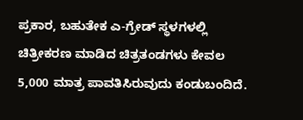ಪ್ರಕಾರ, ಬಹುತೇಕ ಎ-ಗ್ರೇಡ್ ಸ್ಥಳಗಳಲ್ಲಿ ಚಿತ್ರೀಕರಣ ಮಾಡಿದ ಚಿತ್ರತಂಡಗಳು ಕೇವಲ 5,000 ಮಾತ್ರ ಪಾವತಿಸಿರುವುದು ಕಂಡುಬಂದಿದೆ.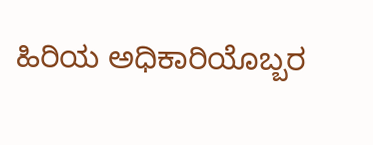ಹಿರಿಯ ಅಧಿಕಾರಿಯೊಬ್ಬರ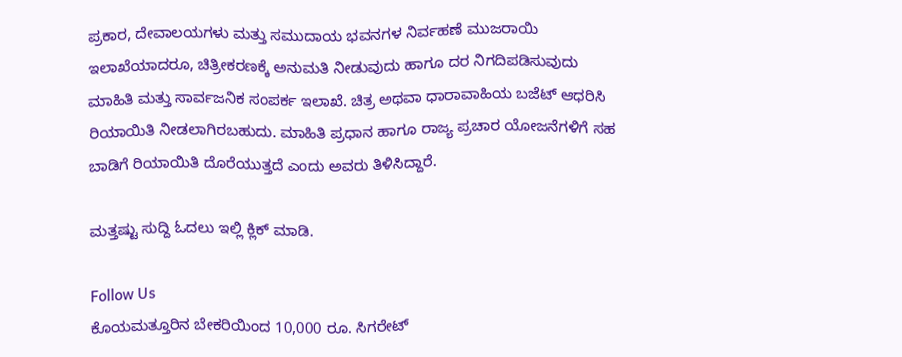ಪ್ರಕಾರ, ದೇವಾಲಯಗಳು ಮತ್ತು ಸಮುದಾಯ ಭವನಗಳ ನಿರ್ವಹಣೆ ಮುಜರಾಯಿ ಇಲಾಖೆಯಾದರೂ, ಚಿತ್ರೀಕರಣಕ್ಕೆ ಅನುಮತಿ ನೀಡುವುದು ಹಾಗೂ ದರ ನಿಗದಿಪಡಿಸುವುದು ಮಾಹಿತಿ ಮತ್ತು ಸಾರ್ವಜನಿಕ ಸಂಪರ್ಕ ಇಲಾಖೆ. ಚಿತ್ರ ಅಥವಾ ಧಾರಾವಾಹಿಯ ಬಜೆಟ್‌ ಆಧರಿಸಿ ರಿಯಾಯಿತಿ ನೀಡಲಾಗಿರಬಹುದು. ಮಾಹಿತಿ ಪ್ರಧಾನ ಹಾಗೂ ರಾಜ್ಯ ಪ್ರಚಾರ ಯೋಜನೆಗಳಿಗೆ ಸಹ ಬಾಡಿಗೆ ರಿಯಾಯಿತಿ ದೊರೆಯುತ್ತದೆ ಎಂದು ಅವರು ತಿಳಿಸಿದ್ದಾರೆ.

ಮತ್ತಷ್ಟು ಸುದ್ದಿ ಓದಲು ಇಲ್ಲಿ ಕ್ಲಿಕ್ ಮಾಡಿ.

Follow Us
ಕೊಯಮತ್ತೂರಿನ ಬೇಕರಿಯಿಂದ 10,000 ರೂ. ಸಿಗರೇಟ್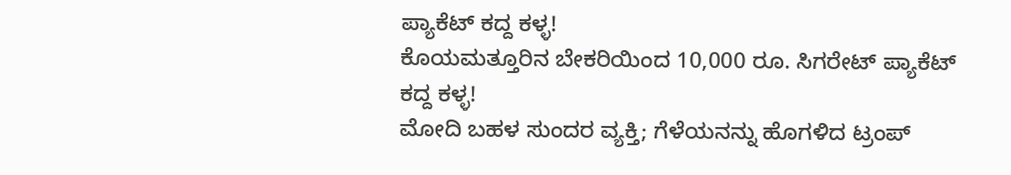ಪ್ಯಾಕೆಟ್ ಕದ್ದ ಕಳ್ಳ!
ಕೊಯಮತ್ತೂರಿನ ಬೇಕರಿಯಿಂದ 10,000 ರೂ. ಸಿಗರೇಟ್ ಪ್ಯಾಕೆಟ್ ಕದ್ದ ಕಳ್ಳ!
ಮೋದಿ ಬಹಳ ಸುಂದರ ವ್ಯಕ್ತಿ; ಗೆಳೆಯನನ್ನು ಹೊಗಳಿದ ಟ್ರಂಪ್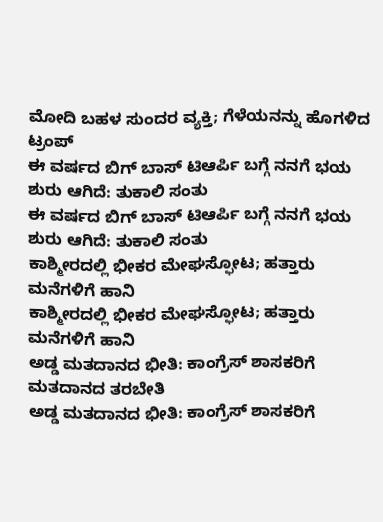ಮೋದಿ ಬಹಳ ಸುಂದರ ವ್ಯಕ್ತಿ; ಗೆಳೆಯನನ್ನು ಹೊಗಳಿದ ಟ್ರಂಪ್
ಈ ವರ್ಷದ ಬಿಗ್ ಬಾಸ್ ಟಿಆರ್ಪಿ ಬಗ್ಗೆ ನನಗೆ ಭಯ ಶುರು ಆಗಿದೆ: ತುಕಾಲಿ ಸಂತು
ಈ ವರ್ಷದ ಬಿಗ್ ಬಾಸ್ ಟಿಆರ್ಪಿ ಬಗ್ಗೆ ನನಗೆ ಭಯ ಶುರು ಆಗಿದೆ: ತುಕಾಲಿ ಸಂತು
ಕಾಶ್ಮೀರದಲ್ಲಿ ಭೀಕರ ಮೇಘಸ್ಫೋಟ; ಹತ್ತಾರು ಮನೆಗಳಿಗೆ ಹಾನಿ
ಕಾಶ್ಮೀರದಲ್ಲಿ ಭೀಕರ ಮೇಘಸ್ಫೋಟ; ಹತ್ತಾರು ಮನೆಗಳಿಗೆ ಹಾನಿ
ಅಡ್ಡ ಮತದಾನದ ಭೀತಿ: ಕಾಂಗ್ರೆಸ್ ಶಾಸಕರಿಗೆ ಮತದಾನದ ತರಬೇತಿ
ಅಡ್ಡ ಮತದಾನದ ಭೀತಿ: ಕಾಂಗ್ರೆಸ್ ಶಾಸಕರಿಗೆ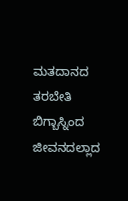ಮತದಾನದ ತರಬೇತಿ
ಬಿಗ್ಬಾಸ್ನಿಂದ ಜೀವನದಲ್ಲಾದ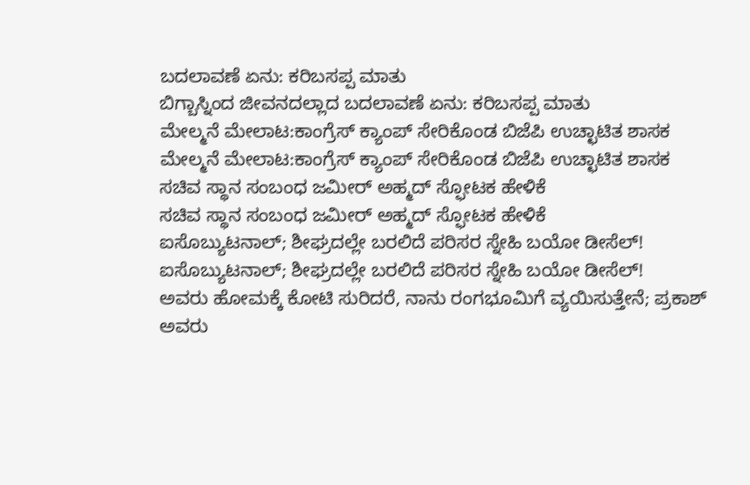ಬದಲಾವಣೆ ಏನು: ಕರಿಬಸಪ್ಪ ಮಾತು
ಬಿಗ್ಬಾಸ್ನಿಂದ ಜೀವನದಲ್ಲಾದ ಬದಲಾವಣೆ ಏನು: ಕರಿಬಸಪ್ಪ ಮಾತು
ಮೇಲ್ಮನೆ ಮೇಲಾಟ:ಕಾಂಗ್ರೆಸ್ ಕ್ಯಾಂಪ್ ಸೇರಿಕೊಂಡ ಬಿಜೆಪಿ ಉಚ್ಛಾಟಿತ ಶಾಸಕ
ಮೇಲ್ಮನೆ ಮೇಲಾಟ:ಕಾಂಗ್ರೆಸ್ ಕ್ಯಾಂಪ್ ಸೇರಿಕೊಂಡ ಬಿಜೆಪಿ ಉಚ್ಛಾಟಿತ ಶಾಸಕ
ಸಚಿವ ಸ್ಥಾನ ಸಂಬಂಧ ಜಮೀರ್ ಅಹ್ಮದ್ ಸ್ಫೋಟಕ ಹೇಳಿಕೆ
ಸಚಿವ ಸ್ಥಾನ ಸಂಬಂಧ ಜಮೀರ್ ಅಹ್ಮದ್ ಸ್ಫೋಟಕ ಹೇಳಿಕೆ
ಐಸೊಬ್ಯುಟನಾಲ್; ಶೀಘ್ರದಲ್ಲೇ ಬರಲಿದೆ ಪರಿಸರ ಸ್ನೇಹಿ ಬಯೋ ಡೀಸೆಲ್!
ಐಸೊಬ್ಯುಟನಾಲ್; ಶೀಘ್ರದಲ್ಲೇ ಬರಲಿದೆ ಪರಿಸರ ಸ್ನೇಹಿ ಬಯೋ ಡೀಸೆಲ್!
ಅವರು ಹೋಮಕ್ಕೆ ಕೋಟಿ ಸುರಿದರೆ, ನಾನು ರಂಗಭೂಮಿಗೆ ವ್ಯಯಿಸುತ್ತೇನೆ; ಪ್ರಕಾಶ್
ಅವರು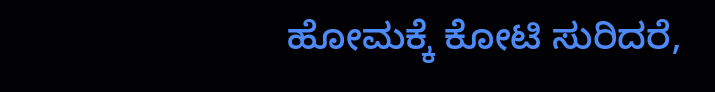ಹೋಮಕ್ಕೆ ಕೋಟಿ ಸುರಿದರೆ,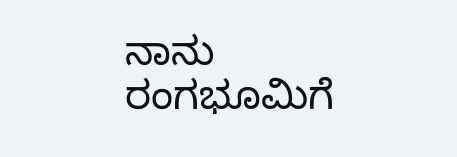ನಾನು ರಂಗಭೂಮಿಗೆ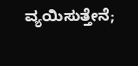ವ್ಯಯಿಸುತ್ತೇನೆ;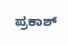ಪ್ರಕಾಶ್